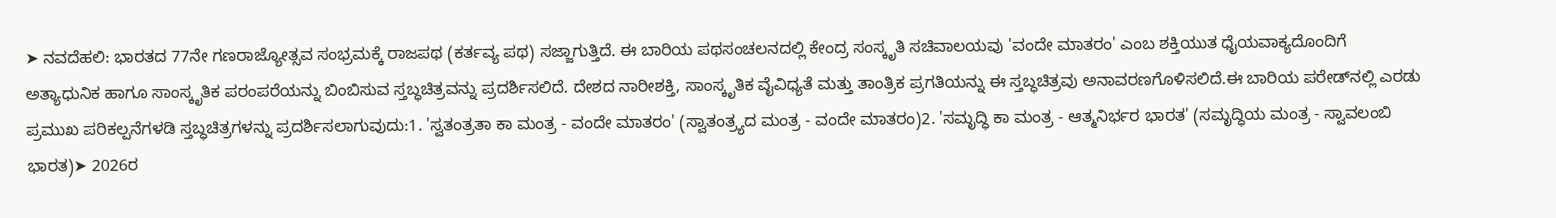➤ ನವದೆಹಲಿ: ಭಾರತದ 77ನೇ ಗಣರಾಜ್ಯೋತ್ಸವ ಸಂಭ್ರಮಕ್ಕೆ ರಾಜಪಥ (ಕರ್ತವ್ಯ ಪಥ) ಸಜ್ಜಾಗುತ್ತಿದೆ. ಈ ಬಾರಿಯ ಪಥಸಂಚಲನದಲ್ಲಿ ಕೇಂದ್ರ ಸಂಸ್ಕೃತಿ ಸಚಿವಾಲಯವು 'ವಂದೇ ಮಾತರಂ' ಎಂಬ ಶಕ್ತಿಯುತ ಧೈಯವಾಕ್ಯದೊಂದಿಗೆ ಅತ್ಯಾಧುನಿಕ ಹಾಗೂ ಸಾಂಸ್ಕೃತಿಕ ಪರಂಪರೆಯನ್ನು ಬಿಂಬಿಸುವ ಸ್ತಬ್ಧಚಿತ್ರವನ್ನು ಪ್ರದರ್ಶಿಸಲಿದೆ. ದೇಶದ ನಾರೀಶಕ್ತಿ, ಸಾಂಸ್ಕೃತಿಕ ವೈವಿಧ್ಯತೆ ಮತ್ತು ತಾಂತ್ರಿಕ ಪ್ರಗತಿಯನ್ನು ಈ ಸ್ತಬ್ಧಚಿತ್ರವು ಅನಾವರಣಗೊಳಿಸಲಿದೆ.ಈ ಬಾರಿಯ ಪರೇಡ್‌ನಲ್ಲಿ ಎರಡು ಪ್ರಮುಖ ಪರಿಕಲ್ಪನೆಗಳಡಿ ಸ್ತಬ್ಧಚಿತ್ರಗಳನ್ನು ಪ್ರದರ್ಶಿಸಲಾಗುವುದು:1. 'ಸ್ವತಂತ್ರತಾ ಕಾ ಮಂತ್ರ - ವಂದೇ ಮಾತರಂ' (ಸ್ವಾತಂತ್ರ್ಯದ ಮಂತ್ರ - ವಂದೇ ಮಾತರಂ)2. 'ಸಮೃದ್ಧಿ ಕಾ ಮಂತ್ರ - ಆತ್ಮನಿರ್ಭರ ಭಾರತ' (ಸಮೃದ್ಧಿಯ ಮಂತ್ರ - ಸ್ವಾವಲಂಬಿ ಭಾರತ)➤ 2026ರ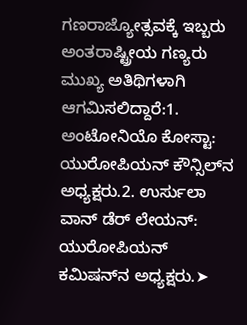ಗಣರಾಜ್ಯೋತ್ಸವಕ್ಕೆ ಇಬ್ಬರು ಅಂತರಾಷ್ಟ್ರೀಯ ಗಣ್ಯರು ಮುಖ್ಯ ಅತಿಥಿಗಳಾಗಿ ಆಗಮಿಸಲಿದ್ದಾರೆ:1. ಅಂಟೋನಿಯೊ ಕೋಸ್ಟಾ: ಯುರೋಪಿಯನ್ ಕೌನ್ಸಿಲ್‌ನ ಅಧ್ಯಕ್ಷರು.2. ಉರ್ಸುಲಾ ವಾನ್ ಡೆರ್ ಲೇಯನ್: ಯುರೋಪಿಯನ್ ಕಮಿಷನ್‌ನ ಅಧ್ಯಕ್ಷರು.➤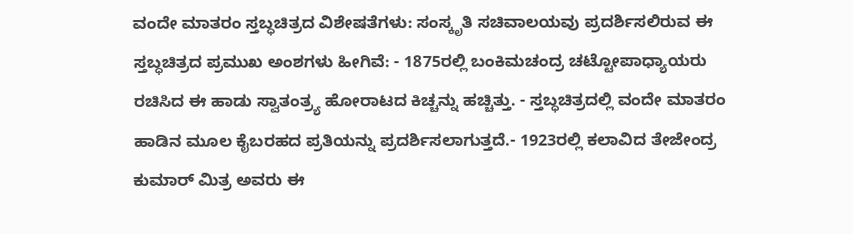ವಂದೇ ಮಾತರಂ ಸ್ತಬ್ಧಚಿತ್ರದ ವಿಶೇಷತೆಗಳು: ಸಂಸ್ಕೃತಿ ಸಚಿವಾಲಯವು ಪ್ರದರ್ಶಿಸಲಿರುವ ಈ ಸ್ತಬ್ಧಚಿತ್ರದ ಪ್ರಮುಖ ಅಂಶಗಳು ಹೀಗಿವೆ: - 1875ರಲ್ಲಿ ಬಂಕಿಮಚಂದ್ರ ಚಟ್ಟೋಪಾಧ್ಯಾಯರು ರಚಿಸಿದ ಈ ಹಾಡು ಸ್ವಾತಂತ್ರ್ಯ ಹೋರಾಟದ ಕಿಚ್ಚನ್ನು ಹಚ್ಚಿತ್ತು. - ಸ್ತಬ್ಧಚಿತ್ರದಲ್ಲಿ ವಂದೇ ಮಾತರಂ ಹಾಡಿನ ಮೂಲ ಕೈಬರಹದ ಪ್ರತಿಯನ್ನು ಪ್ರದರ್ಶಿಸಲಾಗುತ್ತದೆ.- 1923ರಲ್ಲಿ ಕಲಾವಿದ ತೇಜೇಂದ್ರ ಕುಮಾರ್ ಮಿತ್ರ ಅವರು ಈ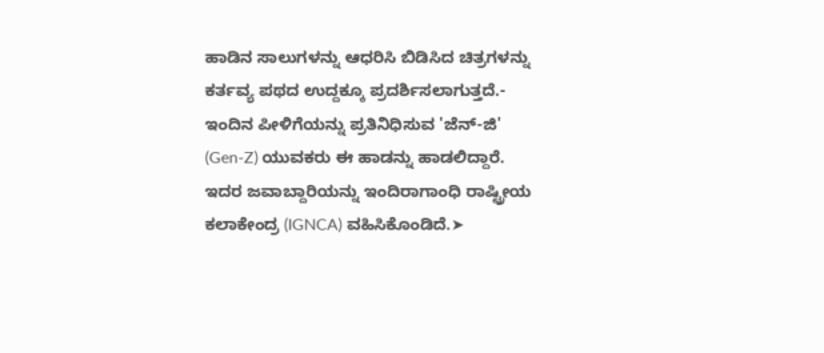ಹಾಡಿನ ಸಾಲುಗಳನ್ನು ಆಧರಿಸಿ ಬಿಡಿಸಿದ ಚಿತ್ರಗಳನ್ನು ಕರ್ತವ್ಯ ಪಥದ ಉದ್ದಕ್ಕೂ ಪ್ರದರ್ಶಿಸಲಾಗುತ್ತದೆ.- ಇಂದಿನ ಪೀಳಿಗೆಯನ್ನು ಪ್ರತಿನಿಧಿಸುವ 'ಜೆನ್-ಜಿ' (Gen-Z) ಯುವಕರು ಈ ಹಾಡನ್ನು ಹಾಡಲಿದ್ದಾರೆ. ಇದರ ಜವಾಬ್ದಾರಿಯನ್ನು ಇಂದಿರಾಗಾಂಧಿ ರಾಷ್ಟ್ರೀಯ ಕಲಾಕೇಂದ್ರ (IGNCA) ವಹಿಸಿಕೊಂಡಿದೆ.➤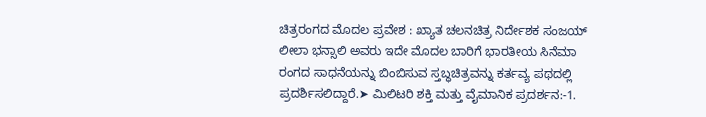ಚಿತ್ರರಂಗದ ಮೊದಲ ಪ್ರವೇಶ : ಖ್ಯಾತ ಚಲನಚಿತ್ರ ನಿರ್ದೇಶಕ ಸಂಜಯ್ ಲೀಲಾ ಭನ್ಸಾಲಿ ಅವರು ಇದೇ ಮೊದಲ ಬಾರಿಗೆ ಭಾರತೀಯ ಸಿನೆಮಾ ರಂಗದ ಸಾಧನೆಯನ್ನು ಬಿಂಬಿಸುವ ಸ್ತಬ್ಧಚಿತ್ರವನ್ನು ಕರ್ತವ್ಯ ಪಥದಲ್ಲಿ ಪ್ರದರ್ಶಿಸಲಿದ್ದಾರೆ.➤ ಮಿಲಿಟರಿ ಶಕ್ತಿ ಮತ್ತು ವೈಮಾನಿಕ ಪ್ರದರ್ಶನ:-1.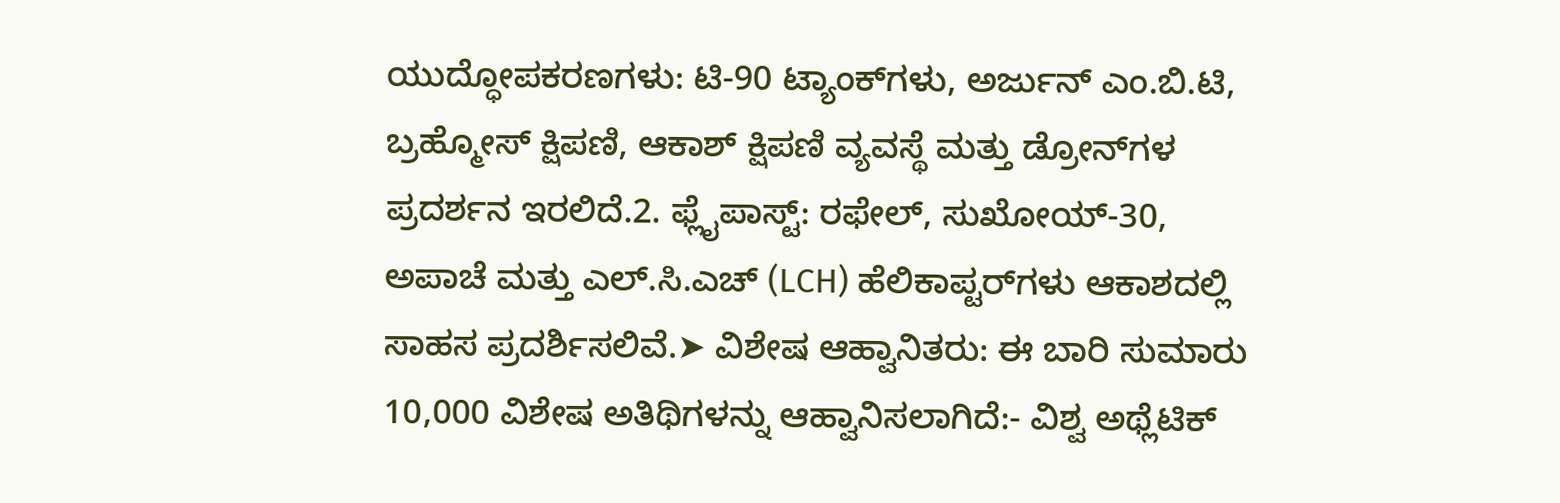ಯುದ್ಧೋಪಕರಣಗಳು: ಟಿ-90 ಟ್ಯಾಂಕ್‌ಗಳು, ಅರ್ಜುನ್ ಎಂ.ಬಿ.ಟಿ, ಬ್ರಹ್ಮೋಸ್ ಕ್ಷಿಪಣಿ, ಆಕಾಶ್ ಕ್ಷಿಪಣಿ ವ್ಯವಸ್ಥೆ ಮತ್ತು ಡ್ರೋನ್‌ಗಳ ಪ್ರದರ್ಶನ ಇರಲಿದೆ.2. ಫ್ಲೈಪಾಸ್ಟ್: ರಫೇಲ್, ಸುಖೋಯ್-30, ಅಪಾಚೆ ಮತ್ತು ಎಲ್.ಸಿ.ಎಚ್ (LCH) ಹೆಲಿಕಾಪ್ಟರ್‌ಗಳು ಆಕಾಶದಲ್ಲಿ ಸಾಹಸ ಪ್ರದರ್ಶಿಸಲಿವೆ.➤ ವಿಶೇಷ ಆಹ್ವಾನಿತರು: ಈ ಬಾರಿ ಸುಮಾರು 10,000 ವಿಶೇಷ ಅತಿಥಿಗಳನ್ನು ಆಹ್ವಾನಿಸಲಾಗಿದೆ:- ವಿಶ್ವ ಅಥ್ಲೆಟಿಕ್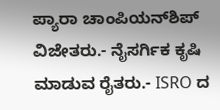ಪ್ಯಾರಾ ಚಾಂಪಿಯನ್‌ಶಿಪ್ ವಿಜೇತರು.- ನೈಸರ್ಗಿಕ ಕೃಷಿ ಮಾಡುವ ರೈತರು.- ISRO ದ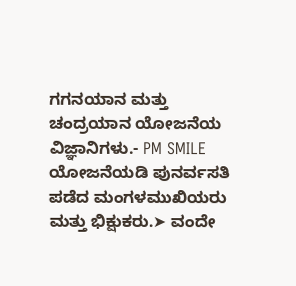ಗಗನಯಾನ ಮತ್ತು ಚಂದ್ರಯಾನ ಯೋಜನೆಯ ವಿಜ್ಞಾನಿಗಳು.- PM SMILE ಯೋಜನೆಯಡಿ ಪುನರ್ವಸತಿ ಪಡೆದ ಮಂಗಳಮುಖಿಯರು ಮತ್ತು ಭಿಕ್ಷುಕರು.➤ ವಂದೇ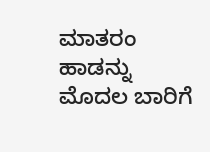ಮಾತರಂ ಹಾಡನ್ನು ಮೊದಲ ಬಾರಿಗೆ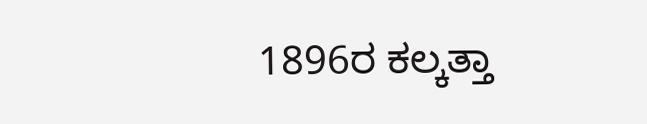1896ರ ಕಲ್ಕತ್ತಾ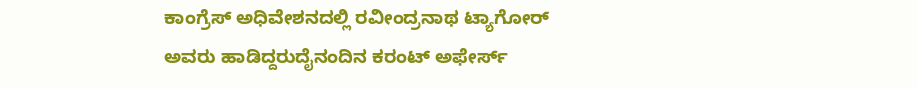ಕಾಂಗ್ರೆಸ್ ಅಧಿವೇಶನದಲ್ಲಿ ರವೀಂದ್ರನಾಥ ಟ್ಯಾಗೋರ್ ಅವರು ಹಾಡಿದ್ದರುದೈನಂದಿನ ಕರಂಟ್ ಅಫೇರ್ಸ್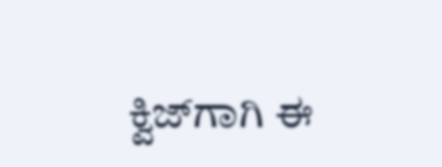ಕ್ವಿಜ್‌ಗಾಗಿ ಈ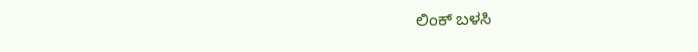ಲಿಂಕ್ ಬಳಸಿ